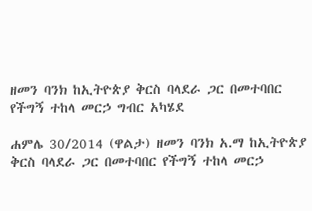ዘመን ባንክ ከኢትዮጵያ ቅርስ ባላደራ ጋር በመተባበር የችግኝ ተከላ መርኃ ግብር አካሄደ

ሐምሌ 30/2014 (ዋልታ) ዘመን ባንክ አ.ማ ከኢትዮጵያ ቅርስ ባላደራ ጋር በመተባበር የችግኝ ተከላ መርኃ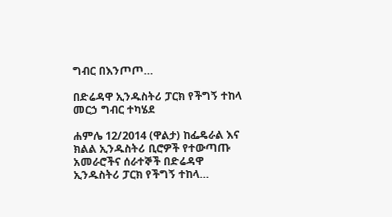ግብር በእንጦጦ…

በድሬዳዋ ኢንዱስትሪ ፓርክ የችግኝ ተከላ መርኃ ግብር ተካሄደ

ሐምሌ 12/2014 (ዋልታ) ከፌዴራል እና ክልል ኢንዱስትሪ ቢሮዎች የተውጣጡ አመራሮችና ሰራተኞች በድሬዳዋ ኢንዱስትሪ ፓርክ የችግኝ ተከላ…